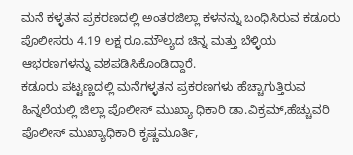ಮನೆ ಕಳ್ಳತನ ಪ್ರಕರಣದಲ್ಲಿ ಅಂತರಜಿಲ್ಲಾ ಕಳನನ್ನು ಬಂಧಿಸಿರುವ ಕಡೂರು ಪೊಲೀಸರು 4.19 ಲಕ್ಷ ರೂ.ಮೌಲ್ಯದ ಚಿನ್ನ ಮತ್ತು ಬೆಳ್ಳಿಯ ಆಭರಣಗಳನ್ನು ವಶಪಡಿಸಿಕೊಂಡಿದ್ದಾರೆ.
ಕಡೂರು ಪಟ್ಟಣ್ಣದಲ್ಲಿ ಮನೆಗಳ್ಳತನ ಪ್ರಕರಣಗಳು ಹೆಚ್ಚಾಗುತ್ತಿರುವ ಹಿನ್ನಲೆಯಲ್ಲಿ ಜಿಲ್ಲಾ ಪೊಲೀಸ್ ಮುಖ್ಯಾ ಧಿಕಾರಿ ಡಾ.ವಿಕ್ರಮ್,ಹೆಚ್ಚುವರಿ ಪೊಲೀಸ್ ಮುಖ್ಯಾಧಿಕಾರಿ ಕೃಷ್ಣಮೂರ್ತಿ,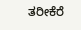ತರೀಕೆರೆ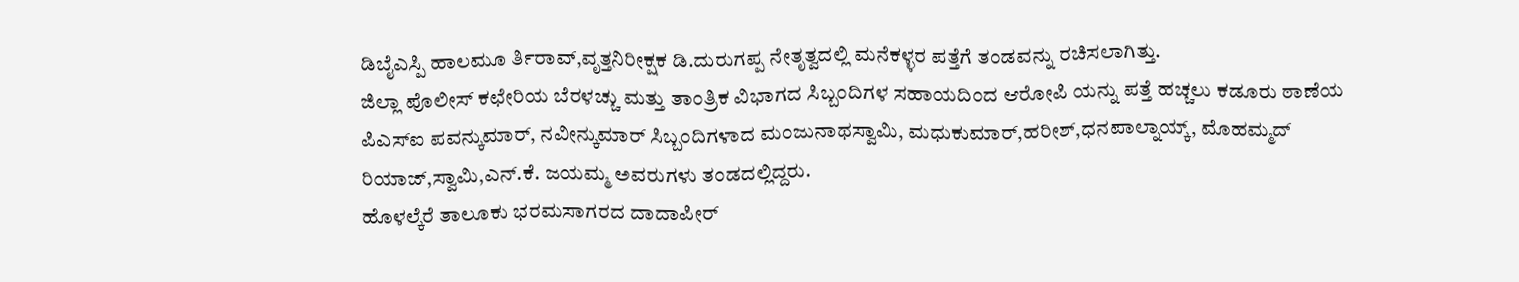ಡಿಬೈಎಸ್ಪಿ ಹಾಲಮೂ ರ್ತಿರಾವ್,ವೃತ್ತನಿರೀಕ್ಷಕ ಡಿ.ದುರುಗಪ್ಪ ನೇತೃತ್ವದಲ್ಲಿ ಮನೆಕಳ್ಳರ ಪತ್ತೆಗೆ ತಂಡವನ್ನು ರಚಿಸಲಾಗಿತ್ತು.
ಜಿಲ್ಲಾ ಪೊಲೀಸ್ ಕಛೇರಿಯ ಬೆರಳಚ್ಚು ಮತ್ತು ತಾಂತ್ರಿಕ ವಿಭಾಗದ ಸಿಬ್ಬಂದಿಗಳ ಸಹಾಯದಿಂದ ಆರೋಪಿ ಯನ್ನು ಪತ್ತೆ ಹಚ್ಚಲು ಕಡೂರು ಠಾಣೆಯ ಪಿಎಸ್ಐ ಪವನ್ಕುಮಾರ್, ನವೀನ್ಕುಮಾರ್ ಸಿಬ್ಬಂದಿಗಳಾದ ಮಂಜುನಾಥಸ್ವಾಮಿ, ಮಧುಕುಮಾರ್,ಹರೀಶ್,ಧನಪಾಲ್ನಾಯ್ಕ್, ಮೊಹಮ್ಮದ್ ರಿಯಾಜ್,ಸ್ವಾಮಿ,ಎನ್.ಕೆ. ಜಯಮ್ಮ ಅವರುಗಳು ತಂಡದಲ್ಲಿದ್ದರು.
ಹೊಳಲ್ಕೆರೆ ತಾಲೂಕು ಭರಮಸಾಗರದ ದಾದಾಪೀರ್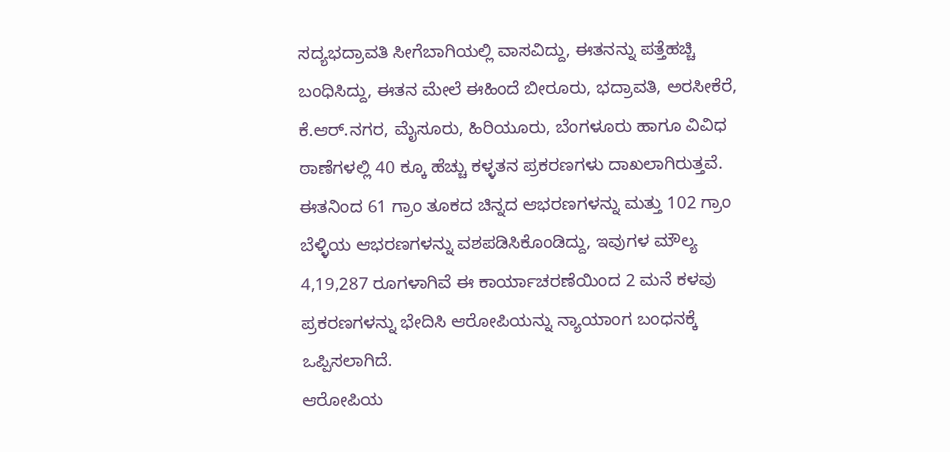ಸದ್ಯಭದ್ರಾವತಿ ಸೀಗೆಬಾಗಿಯಲ್ಲಿ ವಾಸವಿದ್ದು, ಈತನನ್ನು ಪತ್ತೆಹಚ್ಚಿ ಬಂಧಿಸಿದ್ದು, ಈತನ ಮೇಲೆ ಈಹಿಂದೆ ಬೀರೂರು, ಭದ್ರಾವತಿ, ಅರಸೀಕೆರೆ, ಕೆ.ಆರ್.ನಗರ, ಮೈಸೂರು, ಹಿರಿಯೂರು, ಬೆಂಗಳೂರು ಹಾಗೂ ವಿವಿಧ ಠಾಣೆಗಳಲ್ಲಿ 40 ಕ್ಕೂ ಹೆಚ್ಚು ಕಳ್ಳತನ ಪ್ರಕರಣಗಳು ದಾಖಲಾಗಿರುತ್ತವೆ.
ಈತನಿಂದ 61 ಗ್ರಾಂ ತೂಕದ ಚಿನ್ನದ ಆಭರಣಗಳನ್ನು ಮತ್ತು 102 ಗ್ರಾಂ ಬೆಳ್ಳಿಯ ಆಭರಣಗಳನ್ನು ವಶಪಡಿಸಿಕೊಂಡಿದ್ದು, ಇವುಗಳ ಮೌಲ್ಯ 4,19,287 ರೂಗಳಾಗಿವೆ ಈ ಕಾರ್ಯಾಚರಣೆಯಿಂದ 2 ಮನೆ ಕಳವು ಪ್ರಕರಣಗಳನ್ನು ಭೇದಿಸಿ ಆರೋಪಿಯನ್ನು ನ್ಯಾಯಾಂಗ ಬಂಧನಕ್ಕೆ ಒಪ್ಪಿಸಲಾಗಿದೆ.
ಆರೋಪಿಯ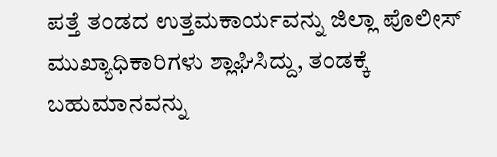ಪತ್ತೆ ತಂಡದ ಉತ್ತಮಕಾರ್ಯವನ್ನು ಜಿಲ್ಲಾ ಪೊಲೀಸ್ ಮುಖ್ಯಾಧಿಕಾರಿಗಳು ಶ್ಲಾಘಿಸಿದ್ದು, ತಂಡಕ್ಕೆ ಬಹುಮಾನವನ್ನು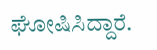ಘೋಷಿಸಿದ್ದಾರೆ.